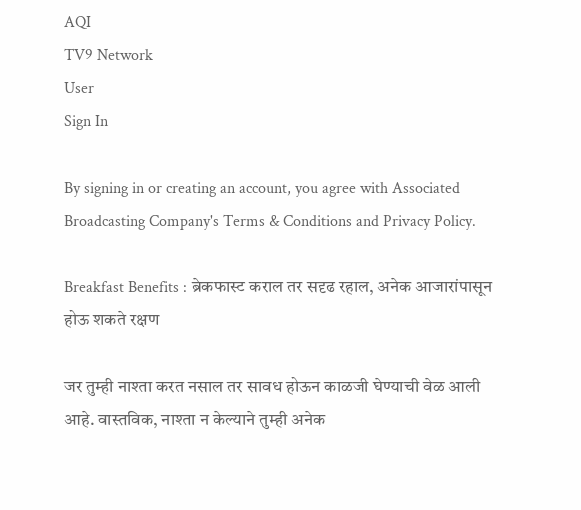AQI
TV9 Network
User
Sign In

By signing in or creating an account, you agree with Associated Broadcasting Company's Terms & Conditions and Privacy Policy.

Breakfast Benefits : ब्रेकफास्ट कराल तर सदृढ रहाल, अनेक आजारांपासून होऊ शकते रक्षण

जर तुम्ही नाश्ता करत नसाल तर सावध होऊन काळजी घेण्याची वेळ आली आहे. वास्तविक, नाश्ता न केल्याने तुम्ही अनेक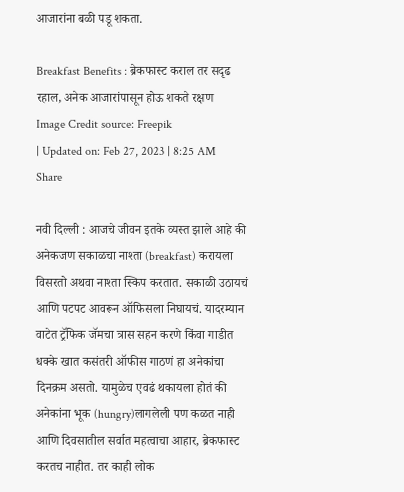आजारांना बळी पडू शकता.

Breakfast Benefits : ब्रेकफास्ट कराल तर सदृढ रहाल, अनेक आजारांपासून होऊ शकते रक्षण
Image Credit source: Freepik
| Updated on: Feb 27, 2023 | 8:25 AM
Share

नवी दिल्ली : आजचे जीवन इतके व्यस्त झाले आहे की अनेकजण सकाळचा नाश्ता (breakfast) करायला विसरतो अथवा नाश्ता स्किप करतात. सकाळी उठायचं आणि पटपट आवरून ऑफिसला निघायचं. यादरम्यान वाटेत ट्रॅफिक जॅमचा त्रास सहन करणे किंवा गाडीत धक्के खात कसंतरी ऑफीस गाठणं हा अनेकांचा दिनक्रम असतो. यामुळेच एवढं थकायला होतं की अनेकांना भूक (hungry)लागलेली पण कळत नाही आणि दिवसातील सर्वात महत्वाचा आहार, ब्रेकफास्ट करतच नाहीत. तर काही लोक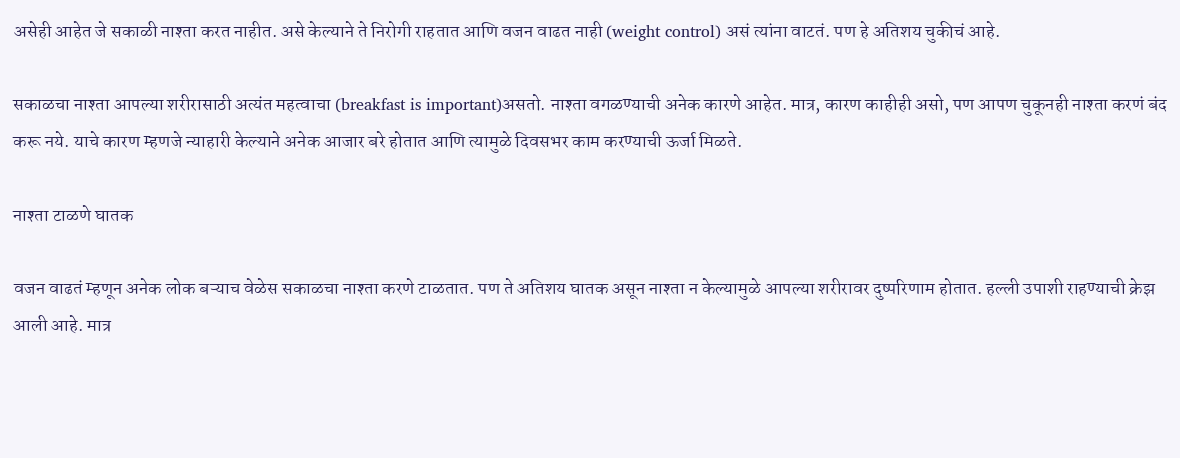असेही आहेत जे सकाळी नाश्ता करत नाहीत. असे केल्याने ते निरोगी राहतात आणि वजन वाढत नाही (weight control) असं त्यांना वाटतं. पण हे अतिशय चुकीचं आहे.

सकाळचा नाश्ता आपल्या शरीरासाठी अत्यंत महत्वाचा (breakfast is important)असतो. नाश्ता वगळण्याची अनेक कारणे आहेत. मात्र, कारण काहीही असो, पण आपण चुकूनही नाश्ता करणं बंद करू नये. याचे कारण म्हणजे न्याहारी केल्याने अनेक आजार बरे होतात आणि त्यामुळे दिवसभर काम करण्याची ऊर्जा मिळते.

नाश्ता टाळणे घातक

वजन वाढतं म्हणून अनेक लोक बऱ्याच वेळेस सकाळचा नाश्ता करणे टाळतात. पण ते अतिशय घातक असून नाश्ता न केल्यामुळे आपल्या शरीरावर दुष्परिणाम होतात. हल्ली उपाशी राहण्याची क्रेझ आली आहे. मात्र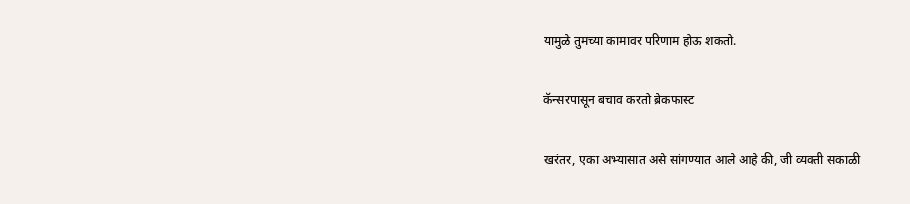यामुळे तुमच्या कामावर परिणाम होऊ शकतो.

कॅन्सरपासून बचाव करतो ब्रेकफास्ट

खरंतर, एका अभ्यासात असे सांगण्यात आले आहे की, जी व्यक्ती सकाळी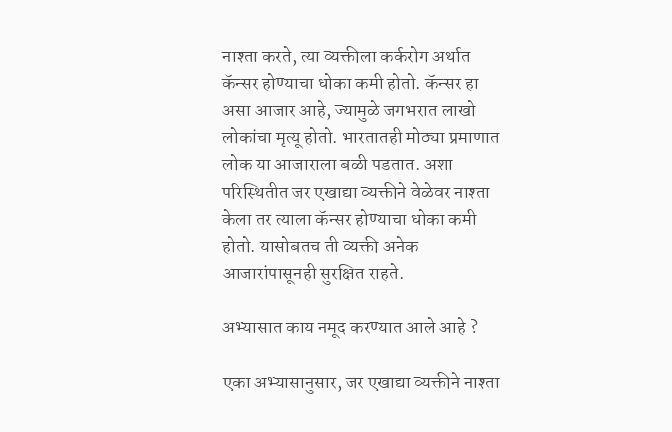नाश्ता करते, त्या व्यक्तीला कर्करोग अर्थात कॅन्सर होण्याचा धोका कमी होतो. कॅन्सर हा असा आजार आहे, ज्यामुळे जगभरात लाखो लोकांचा मृत्यू होतो. भारतातही मोठ्या प्रमाणात लोक या आजाराला बळी पडतात. अशा परिस्थितीत जर एखाद्या व्यक्तीने वेळेवर नाश्ता केला तर त्याला कॅन्सर होण्याचा धोका कमी होतो. यासोबतच ती व्यक्ती अनेक आजारांपासूनही सुरक्षित राहते.

अभ्यासात काय नमूद करण्यात आले आहे ?

एका अभ्यासानुसार, जर एखाद्या व्यक्तीने नाश्ता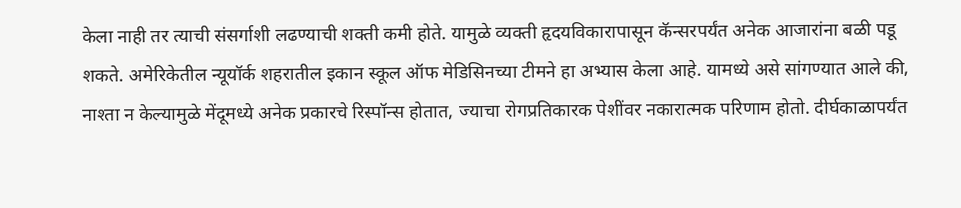केला नाही तर त्याची संसर्गाशी लढण्याची शक्ती कमी होते. यामुळे व्यक्ती हृदयविकारापासून कॅन्सरपर्यंत अनेक आजारांना बळी पडू शकते. अमेरिकेतील न्यूयॉर्क शहरातील इकान स्कूल ऑफ मेडिसिनच्या टीमने हा अभ्यास केला आहे. यामध्ये असे सांगण्यात आले की, नाश्ता न केल्यामुळे मेंदूमध्ये अनेक प्रकारचे रिस्पॉन्स होतात, ज्याचा रोगप्रतिकारक पेशींवर नकारात्मक परिणाम होतो. दीर्घकाळापर्यंत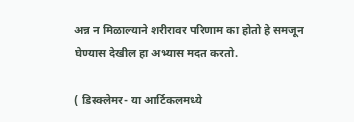अन्न न मिळाल्याने शरीरावर परिणाम का होतो हे समजून घेण्यास देखील हा अभ्यास मदत करतो.

( डिस्क्लेमर- या आर्टिकलमध्ये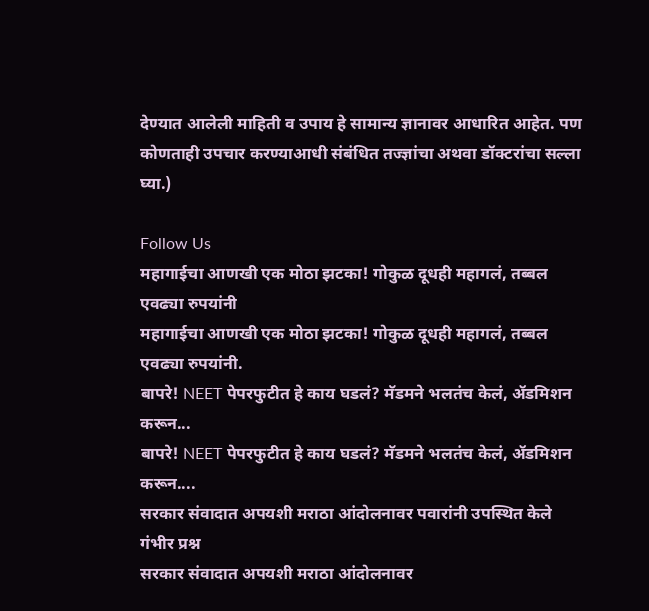देण्यात आलेली माहिती व उपाय हे सामान्य ज्ञानावर आधारित आहेत. पण कोणताही उपचार करण्याआधी संबंधित तज्ज्ञांचा अथवा डॉक्टरांचा सल्ला घ्या.)

Follow Us
महागाईचा आणखी एक मोठा झटका! गोकुळ दूधही महागलं, तब्बल एवढ्या रुपयांनी
महागाईचा आणखी एक मोठा झटका! गोकुळ दूधही महागलं, तब्बल एवढ्या रुपयांनी.
बापरे! NEET पेपरफुटीत हे काय घडलं? मॅडमने भलतंच केलं, ॲडमिशन करून...
बापरे! NEET पेपरफुटीत हे काय घडलं? मॅडमने भलतंच केलं, ॲडमिशन करून....
सरकार संवादात अपयशी मराठा आंदोलनावर पवारांनी उपस्थित केले गंभीर प्रश्न
सरकार संवादात अपयशी मराठा आंदोलनावर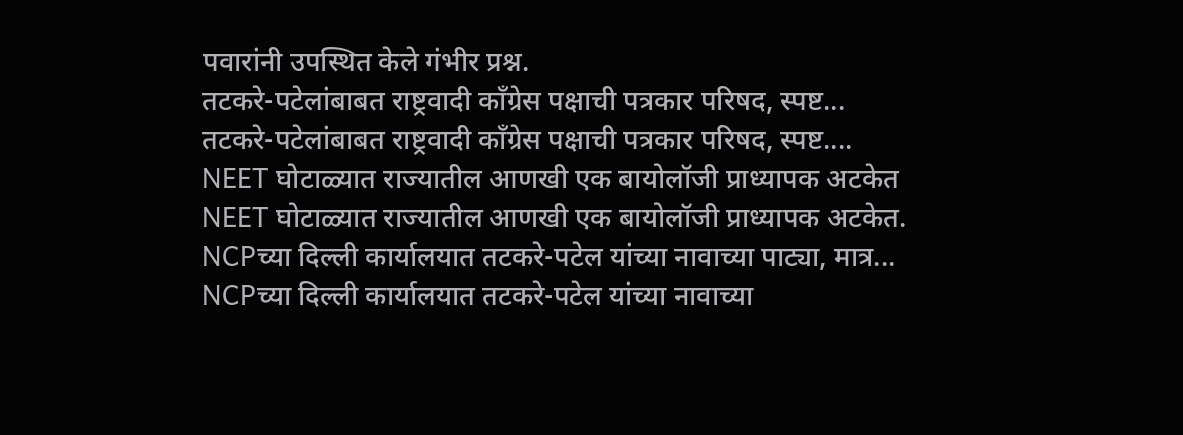पवारांनी उपस्थित केले गंभीर प्रश्न.
तटकरे-पटेलांबाबत राष्ट्रवादी कॉंग्रेस पक्षाची पत्रकार परिषद, स्पष्ट...
तटकरे-पटेलांबाबत राष्ट्रवादी कॉंग्रेस पक्षाची पत्रकार परिषद, स्पष्ट....
NEET घोटाळ्यात राज्यातील आणखी एक बायोलॉजी प्राध्यापक अटकेत
NEET घोटाळ्यात राज्यातील आणखी एक बायोलॉजी प्राध्यापक अटकेत.
NCPच्या दिल्ली कार्यालयात तटकरे-पटेल यांच्या नावाच्या पाट्या, मात्र...
NCPच्या दिल्ली कार्यालयात तटकरे-पटेल यांच्या नावाच्या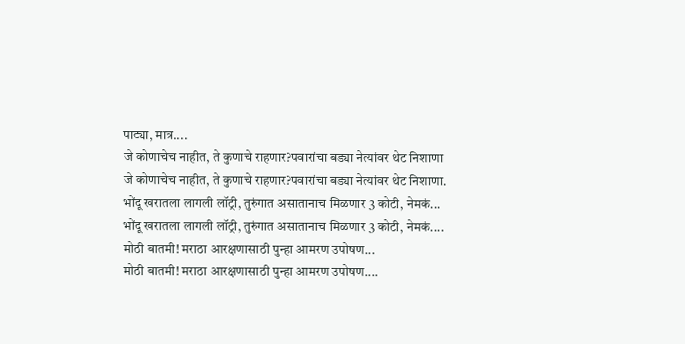पाट्या, मात्र....
जे कोणाचेच नाहीत, ते कुणाचे राहणार?पवारांचा बड्या नेत्यांवर थेट निशाणा
जे कोणाचेच नाहीत, ते कुणाचे राहणार?पवारांचा बड्या नेत्यांवर थेट निशाणा.
भोंदू खरातला लागली लॉट्री, तुरुंगात असातानाच मिळणार 3 कोटी, नेमकं...
भोंदू खरातला लागली लॉट्री, तुरुंगात असातानाच मिळणार 3 कोटी, नेमकं....
मोठी बातमी! मराठा आरक्षणासाठी पुन्हा आमरण उपोषण...
मोठी बातमी! मराठा आरक्षणासाठी पुन्हा आमरण उपोषण....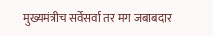मुख्यमंत्रीच सर्वेसर्वा तर मग जबाबदार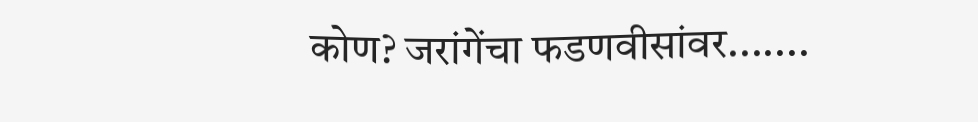कोण? जरांगेंचा फडणवीसांवर.......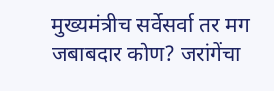मुख्यमंत्रीच सर्वेसर्वा तर मग जबाबदार कोण? जरांगेंचा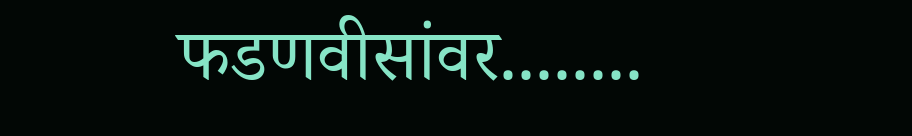फडणवीसांवर........